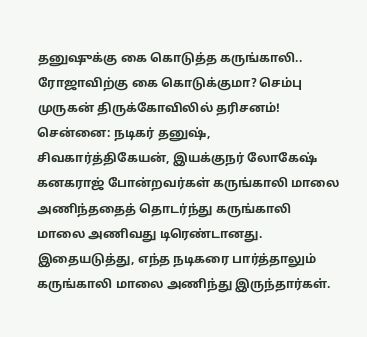தனுஷுக்கு கை கொடுத்த கருங்காலி.. ரோஜாவிற்கு கை கொடுக்குமா? செம்பு முருகன் திருக்கோவிலில் தரிசனம்!
சென்னை: நடிகர் தனுஷ், சிவகார்த்திகேயன், இயக்குநர் லோகேஷ் கனகராஜ் போன்றவர்கள் கருங்காலி மாலை அணிந்ததைத் தொடர்ந்து கருங்காலி மாலை அணிவது டிரெண்டானது. இதையடுத்து, எந்த நடிகரை பார்த்தாலும் கருங்காலி மாலை அணிந்து இருந்தார்கள்.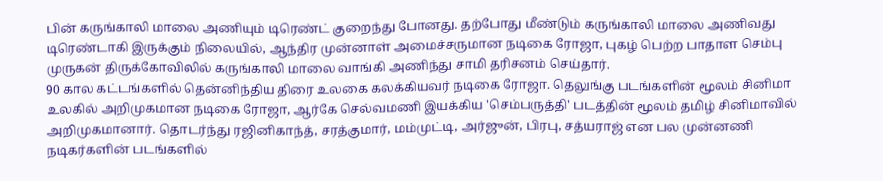பின் கருங்காலி மாலை அணியும் டிரெண்ட் குறைந்து போனது. தற்போது மீண்டும் கருங்காலி மாலை அணிவது டிரெண்டாகி இருக்கும் நிலையில், ஆந்திர முன்னாள் அமைச்சருமான நடிகை ரோஜா, புகழ் பெற்ற பாதாள செம்பு முருகன் திருக்கோவிலில் கருங்காலி மாலை வாங்கி அணிந்து சாமி தரிசனம் செய்தார்.
90 கால கட்டங்களில் தென்னிந்திய திரை உலகை கலக்கியவர் நடிகை ரோஜா. தெலுங்கு படங்களின் மூலம் சினிமா உலகில் அறிமுகமான நடிகை ரோஜா, ஆர்கே செல்வமணி இயக்கிய 'செம்பருத்தி' படத்தின் மூலம் தமிழ் சினிமாவில் அறிமுகமானார். தொடர்ந்து ரஜினிகாந்த், சரத்குமார், மம்முட்டி, அர்ஜுன், பிரபு, சத்யராஜ் என பல முன்னணி நடிகர்களின் படங்களில்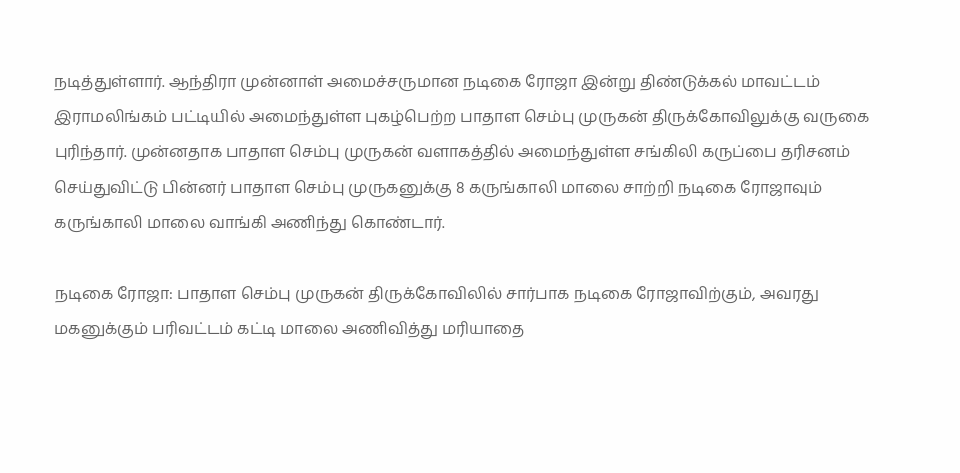நடித்துள்ளார். ஆந்திரா முன்னாள் அமைச்சருமான நடிகை ரோஜா இன்று திண்டுக்கல் மாவட்டம் இராமலிங்கம் பட்டியில் அமைந்துள்ள புகழ்பெற்ற பாதாள செம்பு முருகன் திருக்கோவிலுக்கு வருகை புரிந்தார். முன்னதாக பாதாள செம்பு முருகன் வளாகத்தில் அமைந்துள்ள சங்கிலி கருப்பை தரிசனம் செய்துவிட்டு பின்னர் பாதாள செம்பு முருகனுக்கு 8 கருங்காலி மாலை சாற்றி நடிகை ரோஜாவும் கருங்காலி மாலை வாங்கி அணிந்து கொண்டார்.

நடிகை ரோஜா: பாதாள செம்பு முருகன் திருக்கோவிலில் சார்பாக நடிகை ரோஜாவிற்கும், அவரது மகனுக்கும் பரிவட்டம் கட்டி மாலை அணிவித்து மரியாதை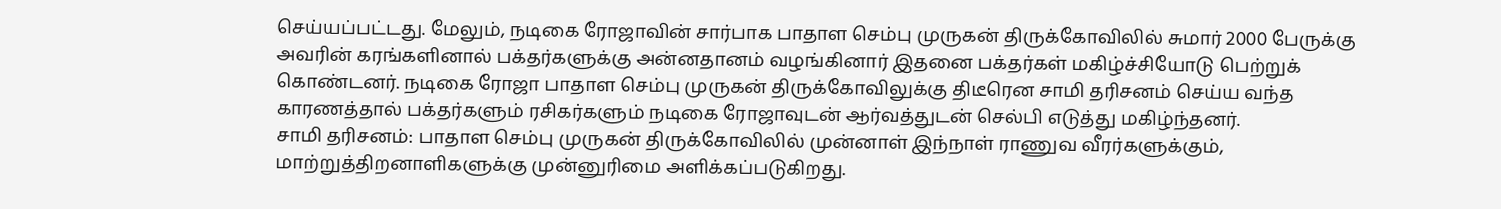செய்யப்பட்டது. மேலும், நடிகை ரோஜாவின் சார்பாக பாதாள செம்பு முருகன் திருக்கோவிலில் சுமார் 2000 பேருக்கு அவரின் கரங்களினால் பக்தர்களுக்கு அன்னதானம் வழங்கினார் இதனை பக்தர்கள் மகிழ்ச்சியோடு பெற்றுக் கொண்டனர். நடிகை ரோஜா பாதாள செம்பு முருகன் திருக்கோவிலுக்கு திடீரென சாமி தரிசனம் செய்ய வந்த காரணத்தால் பக்தர்களும் ரசிகர்களும் நடிகை ரோஜாவுடன் ஆர்வத்துடன் செல்பி எடுத்து மகிழ்ந்தனர்.
சாமி தரிசனம்: பாதாள செம்பு முருகன் திருக்கோவிலில் முன்னாள் இந்நாள் ராணுவ வீரர்களுக்கும், மாற்றுத்திறனாளிகளுக்கு முன்னுரிமை அளிக்கப்படுகிறது.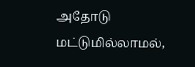அதோடு மட்டுமில்லாமல்,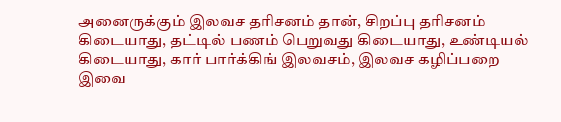அனைருக்கும் இலவச தரிசனம் தான், சிறப்பு தரிசனம் கிடையாது, தட்டில் பணம் பெறுவது கிடையாது, உண்டியல் கிடையாது, கார் பார்க்கிங் இலவசம், இலவச கழிப்பறை இவை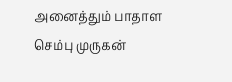அனைத்தும் பாதாள செம்பு முருகன்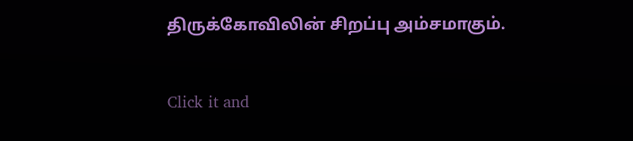திருக்கோவிலின் சிறப்பு அம்சமாகும்.


Click it and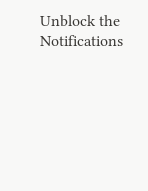Unblock the Notifications